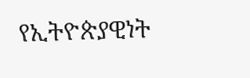የኢትዮጵያዊነት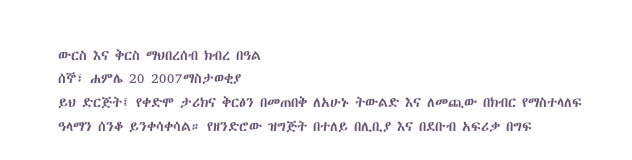ውርስ እና ቅርስ ማህበረሰብ ክብረ በዓል
ሰኞ፣ ሐምሌ 20 2007ማስታወቂያ
ይህ ድርጅት፤ የቀድሞ ታሪክና ቅርፅን በመጠበቅ ለአሁኑ ትውልድ እና ለመጪው በክብር የማስተላለፍ ዓላማን ሰንቆ ይንቀሳቀሳል። የዘንድሮው ዝግጅት በተለይ በሊቢያ እና በደቡብ አፍሪቃ በግፍ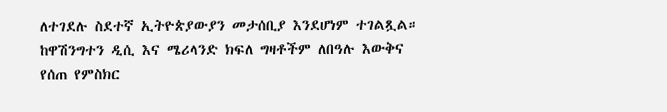ለተገደሉ ስደተኛ ኢትዮጵያውያን መታሰቢያ እንደሆነም ተገልጿል። ከዋሽንግተን ዲሲ እና ሜሪላንድ ክፍለ ግዛቶችም ለበዓሉ እውቅና የሰጠ የምስክር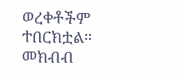ወረቀቶችም ተበርክቷል።
መክብብ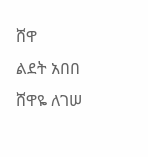ሸዋ
ልደት አበበ
ሸዋዬ ለገሠ